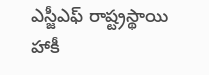ఎస్జీఎఫ్ రాష్ట్రస్థాయి హాకీ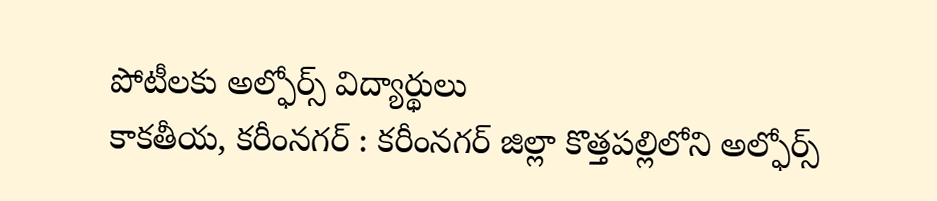పోటీలకు అల్ఫోర్స్ విద్యార్థులు
కాకతీయ, కరీంనగర్ : కరీంనగర్ జిల్లా కొత్తపల్లిలోని అల్ఫోర్స్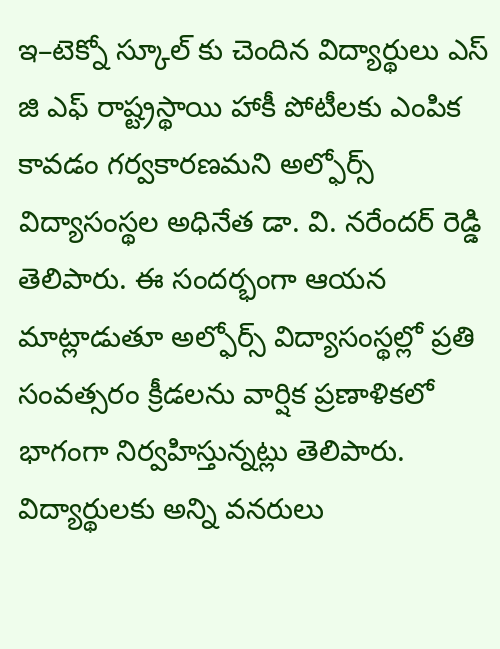ఇ–టెక్నో స్కూల్ కు చెందిన విద్యార్థులు ఎస్ జి ఎఫ్ రాష్ట్రస్థాయి హాకీ పోటీలకు ఎంపిక కావడం గర్వకారణమని అల్ఫోర్స్ విద్యాసంస్థల అధినేత డా. వి. నరేందర్ రెడ్డి తెలిపారు. ఈ సందర్భంగా ఆయన మాట్లాడుతూ అల్ఫోర్స్ విద్యాసంస్థల్లో ప్రతి సంవత్సరం క్రీడలను వార్షిక ప్రణాళికలో భాగంగా నిర్వహిస్తున్నట్లు తెలిపారు. విద్యార్థులకు అన్ని వనరులు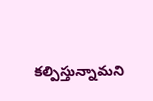కల్పిస్తున్నామని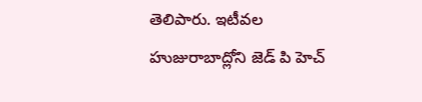తెలిపారు. ఇటీవల హుజురాబాద్లోని జెడ్ పి హెచ్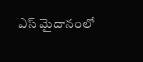ఎస్ మైదానంలో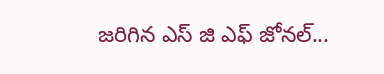జరిగిన ఎస్ జి ఎఫ్ జోనల్...